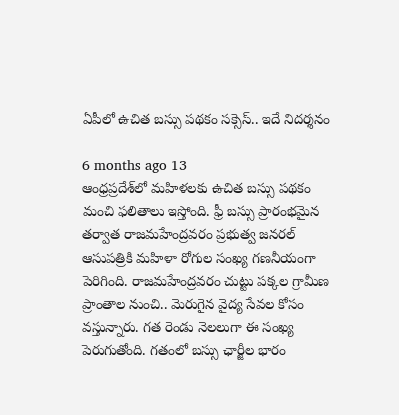ఏపీలో ఉచిత బస్సు పథకం సక్సెస్.. ఇదే నిదర్శనం

6 months ago 13
ఆంధ్రప్రదేశ్‌లో మహిళలకు ఉచిత బస్సు పథకం మంచి ఫలితాలు ఇస్తోంది. ఫ్రీ బస్సు ప్రారంభమైన తర్వాత రాజమహేంద్రవరం ప్రభుత్వ జనరల్ ఆసుపత్రికి మహిళా రోగుల సంఖ్య గణనీయంగా పెరిగింది. రాజమహేంద్రవరం చుట్టు పక్కల గ్రామీణ ప్రాంతాల నుంచి.. మెరుగైన వైద్య సేవల కోసం వస్తున్నారు. గత రెండు నెలలుగా ఈ సంఖ్య పెరుగుతోంది. గతంలో బస్సు ఛార్జీల భారం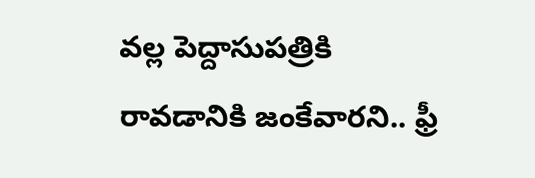వల్ల పెద్దాసుపత్రికి రావడానికి జంకేవారని.. ఫ్రీ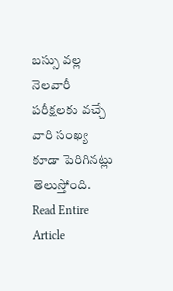బస్సు వల్ల నెలవారీ పరీక్షలకు వచ్చే వారి సంఖ్య కూడా పెరిగినట్లు తెలుస్తోంది.
Read Entire Article